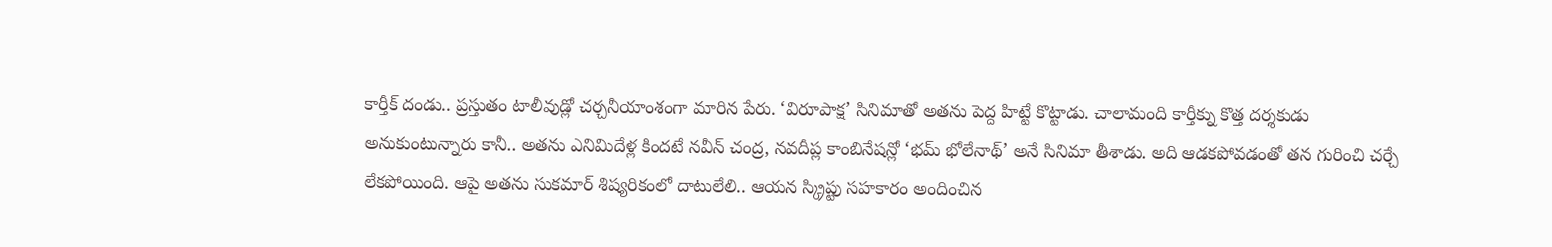కార్తీక్ దండు.. ప్రస్తుతం టాలీవుడ్లో చర్చనీయాంశంగా మారిన పేరు. ‘విరూపాక్ష’ సినిమాతో అతను పెద్ద హిట్టే కొట్టాడు. చాలామంది కార్తీక్ను కొత్త దర్శకుడు అనుకుంటున్నారు కానీ.. అతను ఎనిమిదేళ్ల కిందటే నవీన్ చంద్ర, నవదీప్ల కాంబినేషన్లో ‘భమ్ భోలేనాథ్’ అనే సినిమా తీశాడు. అది ఆడకపోవడంతో తన గురించి చర్చే లేకపోయింది. ఆపై అతను సుకమార్ శిష్యరికంలో దాటులేలి.. ఆయన స్క్రిప్టు సహకారం అందించిన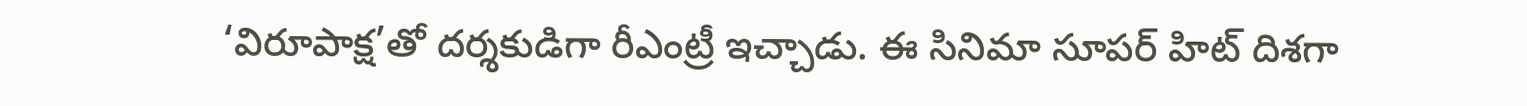‘విరూపాక్ష’తో దర్శకుడిగా రీఎంట్రీ ఇచ్చాడు. ఈ సినిమా సూపర్ హిట్ దిశగా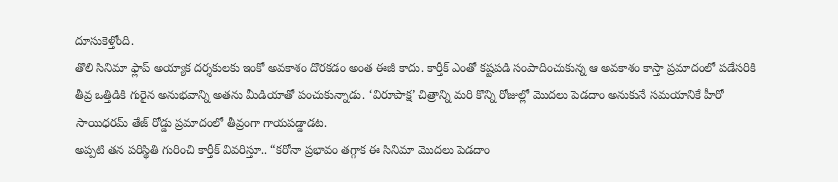దూసుకెళ్తోంది.
తొలి సినిమా ఫ్లాప్ అయ్యాక దర్శకులకు ఇంకో అవకాశం దొరకడం అంత ఈజీ కాదు. కార్తీక్ ఎంతో కష్టపడి సంపాదించుకున్న ఆ అవకాశం కాస్తా ప్రమాదంలో పడేసరికి తీవ్ర ఒత్తిడికి గురైన అనుభవాన్ని అతను మీడియాతో పంచుకున్నాడు. ‘విరూపాక్ష’ చిత్రాన్ని మరి కొన్ని రోజుల్లో మొదలు పెడదాం అనుకునే సమయానికే హీరో సాయిధరమ్ తేజ్ రోడ్డు ప్రమాదంలో తీవ్రంగా గాయపడ్డాడట.
అప్పటి తన పరిస్థితి గురించి కార్తీక్ వివరిస్తూ.. “కరోనా ప్రభావం తగ్గాక ఈ సినిమా మొదలు పెడదాం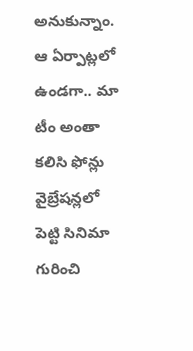అనుకున్నాం. ఆ ఏర్పాట్లలో ఉండగా.. మా టీం అంతా కలిసి ఫోన్లు వైబ్రేషన్లలో పెట్టి సినిమా గురించి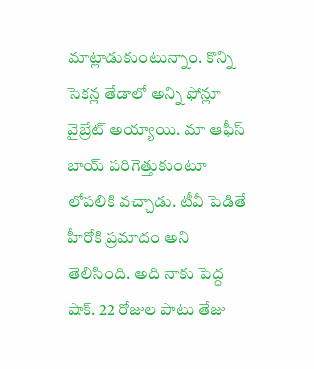మాట్లాడుకుంటున్నాం. కొన్ని సెకన్ల తేడాలో అన్ని ఫోన్లూ వైబ్రేట్ అయ్యాయి. మా ఆఫీస్ బాయ్ పరిగెత్తుకుంటూ లోపలికి వచ్చాడు. టీవీ పెడితే హీరోకి ప్రమాదం అని తెలిసింది. అది నాకు పెద్ద షాక్. 22 రోజుల పాటు తేజు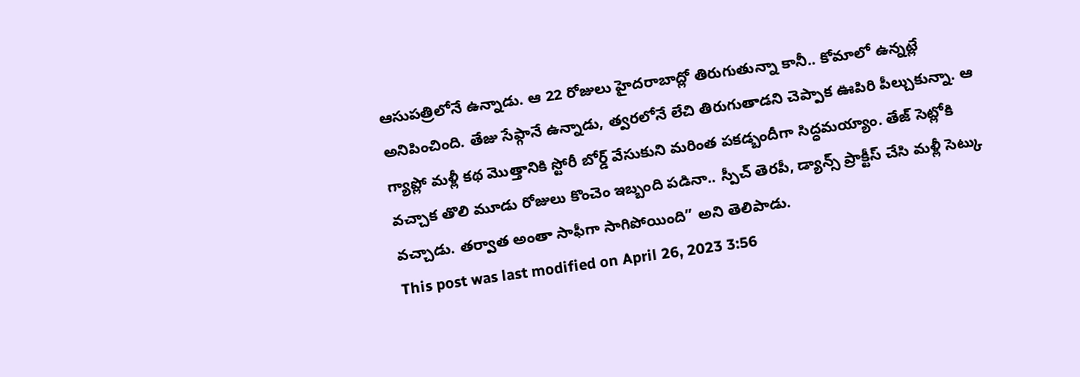ఆసుపత్రిలోనే ఉన్నాడు. ఆ 22 రోజులు హైదరాబాద్లో తిరుగుతున్నా కానీ.. కోమాలో ఉన్నట్లే అనిపించింది. తేజు సేఫ్గానే ఉన్నాడు, త్వరలోనే లేచి తిరుగుతాడని చెప్పాక ఊపిరి పీల్చుకున్నా. ఆ గ్యాప్లో మళ్లీ కథ మొత్తానికి స్టోరీ బోర్డ్ వేసుకుని మరింత పకడ్బందీగా సిద్ధమయ్యాం. తేజ్ సెట్లోకి వచ్చాక తొలి మూడు రోజులు కొంచెం ఇబ్బంది పడినా.. స్పీచ్ తెరపీ, డ్యాన్స్ ప్రాక్టీస్ చేసి మళ్లీ సెట్కు వచ్చాడు. తర్వాత అంతా సాఫీగా సాగిపోయింది” అని తెలిపాడు.
This post was last modified on April 26, 2023 3:56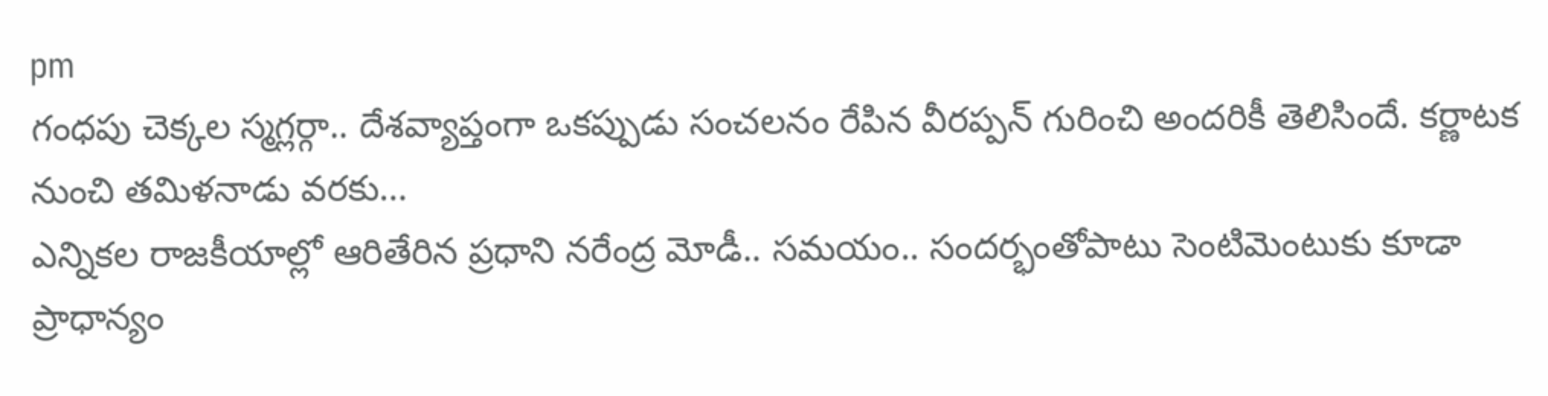pm
గంధపు చెక్కల స్మగ్లర్గా.. దేశవ్యాప్తంగా ఒకప్పుడు సంచలనం రేపిన వీరప్పన్ గురించి అందరికీ తెలిసిందే. కర్ణాటక నుంచి తమిళనాడు వరకు…
ఎన్నికల రాజకీయాల్లో ఆరితేరిన ప్రధాని నరేంద్ర మోడీ.. సమయం.. సందర్భంతోపాటు సెంటిమెంటుకు కూడా ప్రాధాన్యం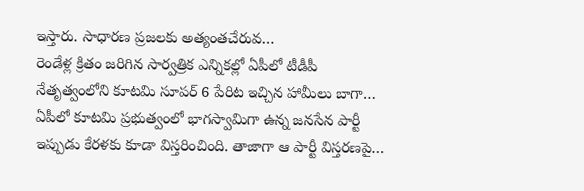ఇస్తారు. సాధారణ ప్రజలకు అత్యంతచేరువ…
రెండేళ్ల క్రితం జరిగిన సార్వత్రిక ఎన్నికల్లో ఏపీలో టీడీపీ నేతృత్వంలోని కూటమి సూపర్ 6 పేరిట ఇచ్చిన హామీలు బాగా…
ఏపీలో కూటమి ప్రభుత్వంలో భాగస్వామిగా ఉన్న జనసేన పార్టీ ఇప్పుడు కేరళకు కూడా విస్తరించింది. తాజాగా ఆ పార్టీ విస్తరణపై…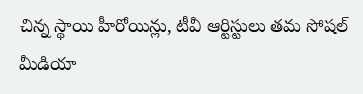చిన్న స్థాయి హీరోయిన్లు, టీవీ ఆర్టిస్టులు తమ సోషల్ మీడియా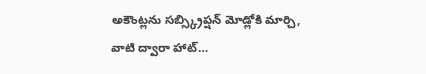అకౌంట్లను సబ్స్క్రిప్షన్ మోడ్లోకి మార్చి, వాటి ద్వారా హాట్…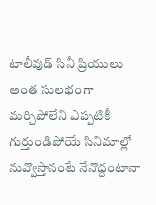టాలీవుడ్ సినీ ప్రియులు అంత సులభంగా మర్చిపోలేని ఎప్పటికీ గుర్తుండిపోయే సినిమాల్లో నువ్వొస్తానంటే నేనొద్దంటానా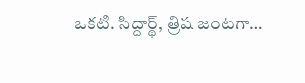ఒకటి. సిద్దార్థ్, త్రిష జంటగా…